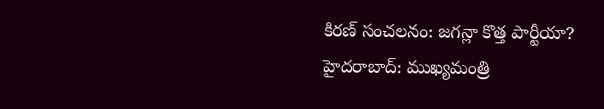కిరణ్ సంచలనం: జగన్లా కొత్త పార్టీయా?
హైదరాబాద్: ముఖ్యమంత్రి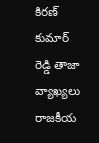కిరణ్ కుమార్ రెడ్డి తాజా వ్యాఖ్యలు రాజకీయ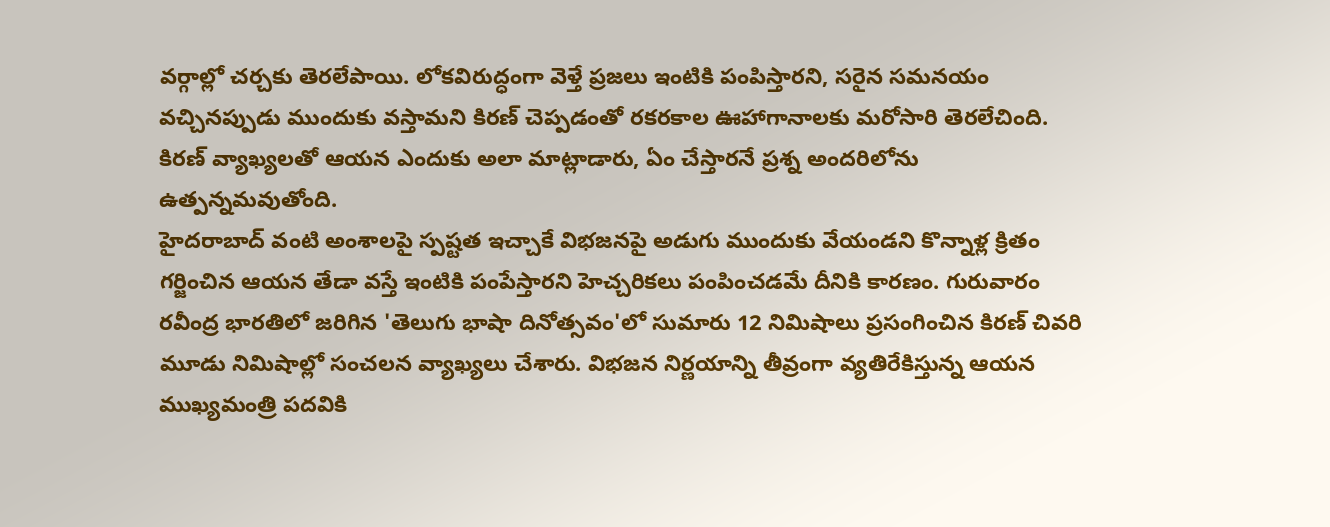వర్గాల్లో చర్చకు తెరలేపాయి. లోకవిరుద్ధంగా వెళ్తే ప్రజలు ఇంటికి పంపిస్తారని, సరైన సమనయం వచ్చినప్పుడు ముందుకు వస్తామని కిరణ్ చెప్పడంతో రకరకాల ఊహాగానాలకు మరోసారి తెరలేచింది. కిరణ్ వ్యాఖ్యలతో ఆయన ఎందుకు అలా మాట్లాడారు, ఏం చేస్తారనే ప్రశ్న అందరిలోను ఉత్పన్నమవుతోంది.
హైదరాబాద్ వంటి అంశాలపై స్పష్టత ఇచ్చాకే విభజనపై అడుగు ముందుకు వేయండని కొన్నాళ్ల క్రితం గర్జించిన ఆయన తేడా వస్తే ఇంటికి పంపేస్తారని హెచ్చరికలు పంపించడమే దీనికి కారణం. గురువారం రవీంద్ర భారతిలో జరిగిన 'తెలుగు భాషా దినోత్సవం'లో సుమారు 12 నిమిషాలు ప్రసంగించిన కిరణ్ చివరి మూడు నిమిషాల్లో సంచలన వ్యాఖ్యలు చేశారు. విభజన నిర్ణయాన్ని తీవ్రంగా వ్యతిరేకిస్తున్న ఆయన ముఖ్యమంత్రి పదవికి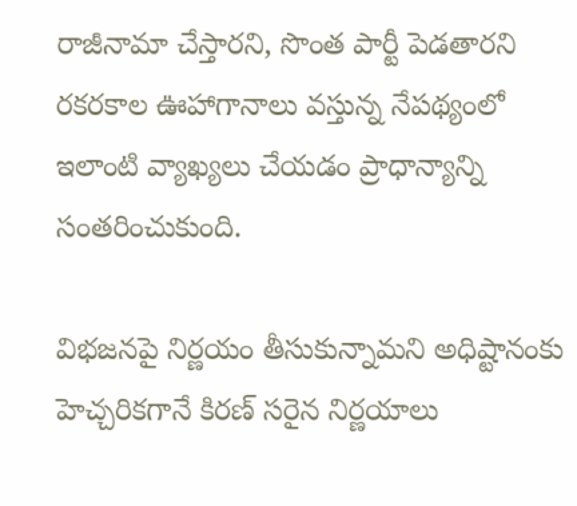రాజీనామా చేస్తారని, సొంత పార్టీ పెడతారని రకరకాల ఊహాగానాలు వస్తున్న నేపథ్యంలో ఇలాంటి వ్యాఖ్యలు చేయడం ప్రాధాన్యాన్ని సంతరించుకుంది.

విభజనపై నిర్ణయం తీసుకున్నామని అధిష్టానంకు హెచ్చరికగానే కిరణ్ సరైన నిర్ణయాలు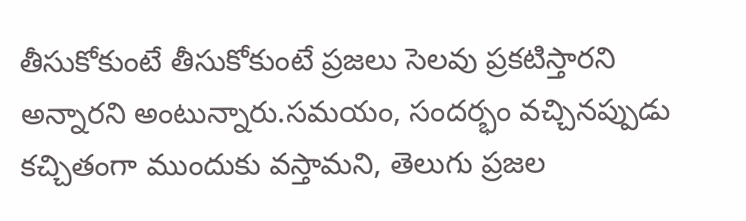తీసుకోకుంటే తీసుకోకుంటే ప్రజలు సెలవు ప్రకటిస్తారని అన్నారని అంటున్నారు.సమయం, సందర్భం వచ్చినప్పుడు కచ్చితంగా ముందుకు వస్తామని, తెలుగు ప్రజల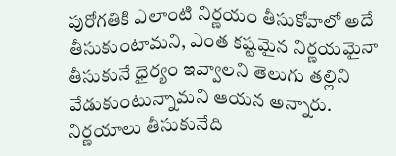పురోగతికి ఎలాంటి నిర్ణయం తీసుకోవాలో అదే తీసుకుంటామని, ఎంత కష్టమైన నిర్ణయమైనా తీసుకునే ధైర్యం ఇవ్వాలని తెలుగు తల్లిని వేడుకుంటున్నామని ఆయన అన్నారు.
నిర్ణయాలు తీసుకునేది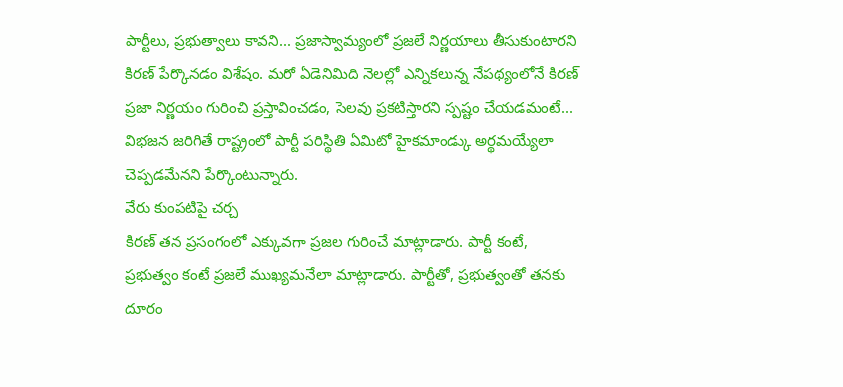పార్టీలు, ప్రభుత్వాలు కావని... ప్రజాస్వామ్యంలో ప్రజలే నిర్ణయాలు తీసుకుంటారని కిరణ్ పేర్కొనడం విశేషం. మరో ఏడెనిమిది నెలల్లో ఎన్నికలున్న నేపథ్యంలోనే కిరణ్ ప్రజా నిర్ణయం గురించి ప్రస్తావించడం, సెలవు ప్రకటిస్తారని స్పష్టం చేయడమంటే... విభజన జరిగితే రాష్ట్రంలో పార్టీ పరిస్థితి ఏమిటో హైకమాండ్కు అర్థమయ్యేలా చెప్పడమేనని పేర్కొంటున్నారు.
వేరు కుంపటిపై చర్చ
కిరణ్ తన ప్రసంగంలో ఎక్కువగా ప్రజల గురించే మాట్లాడారు. పార్టీ కంటే, ప్రభుత్వం కంటే ప్రజలే ముఖ్యమనేలా మాట్లాడారు. పార్టీతో, ప్రభుత్వంతో తనకు దూరం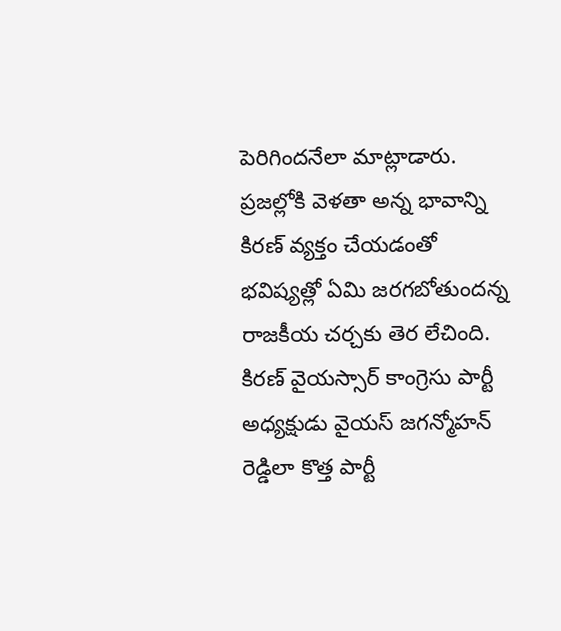పెరిగిందనేలా మాట్లాడారు. ప్రజల్లోకి వెళతా అన్న భావాన్ని కిరణ్ వ్యక్తం చేయడంతో భవిష్యత్లో ఏమి జరగబోతుందన్న రాజకీయ చర్చకు తెర లేచింది. కిరణ్ వైయస్సార్ కాంగ్రెసు పార్టీ అధ్యక్షుడు వైయస్ జగన్మోహన్ రెడ్డిలా కొత్త పార్టీ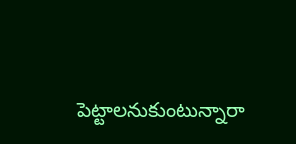పెట్టాలనుకుంటున్నారా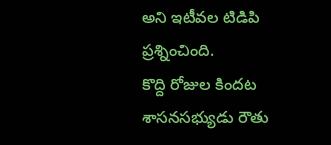అని ఇటీవల టిడిపి ప్రశ్నించింది.
కొద్ది రోజుల కిందట శాసనసభ్యుడు రౌతు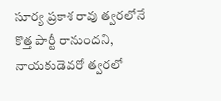సూర్య ప్రకాశ రావు త్వరలోనే కొత్త పార్టీ రానుందని, నాయకుడెవరో త్వరలో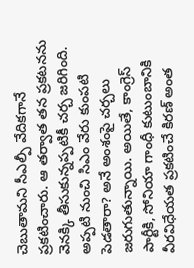చెబుతామని సీఎల్పీ వేదికగానే ప్రకటించారు. ఆ తర్వాత తన ప్రకటనను వెనక్కి తీసుకున్నప్పటికీ చర్చ జరిగింది. అప్పటి నుంచి సిఎం వేరు కుంపటి పెడతారా? అనే అంశంపై చర్చలు జరుగుతున్నాయి. అయితే, కాంగ్రెస్ పార్టీకి, సోనియా గాంధీ కుటుంబానికి వీరవిధేయత ప్రకటించే కిరణ్ అంత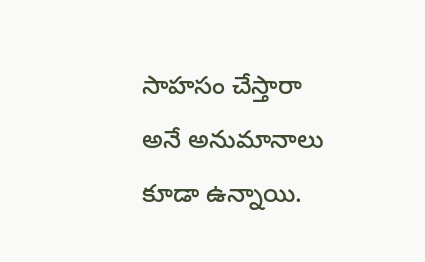సాహసం చేస్తారా అనే అనుమానాలు కూడా ఉన్నాయి.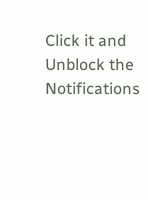Click it and Unblock the Notifications